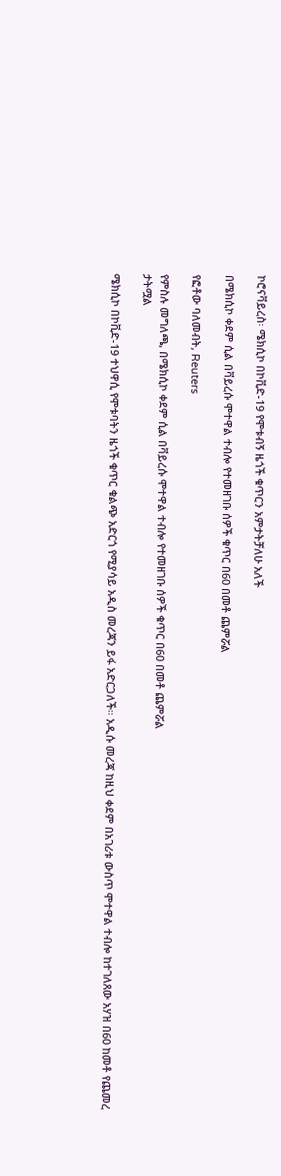ኮሮናቫይረስ፡ ሜክሲኮ በኮቪድ-19 የሞቱብኝ ዜጎች ቁጥርን አምታትቻለሁ አለች

በሜክሲኮ ቀደም ሲል በቫይረሱ ሞተዋል ተብሎ የተመዘገቡ ሰዎች ቁጥር በ60 በመቶ ጨምሯል

የፎቶው ባለመብት, Reuters

የምስሉ መግለጫ, በሜክሲኮ ቀደም ሲል በቫይረሱ ሞተዋል ተብሎ የተመዘገቡ ሰዎች ቁጥር በ60 በመቶ ጨምሯል
ታትሟል

ሜክሲኮ በኮቪድ-19 ተህዋሲ የሞቱባትን ዜጎች ቁጥር ቁልጭ አድርጎ የሚያሳይ አዲስ መረጃን ይፋ አድርጋለች። አዲሱ መረጃ ከዚህ ቀደም በአገሪቱ ውስጥ ሞተዋል ተብሎ ከተገለጸው አሃዝ በ60 ከመቶ የጨመረ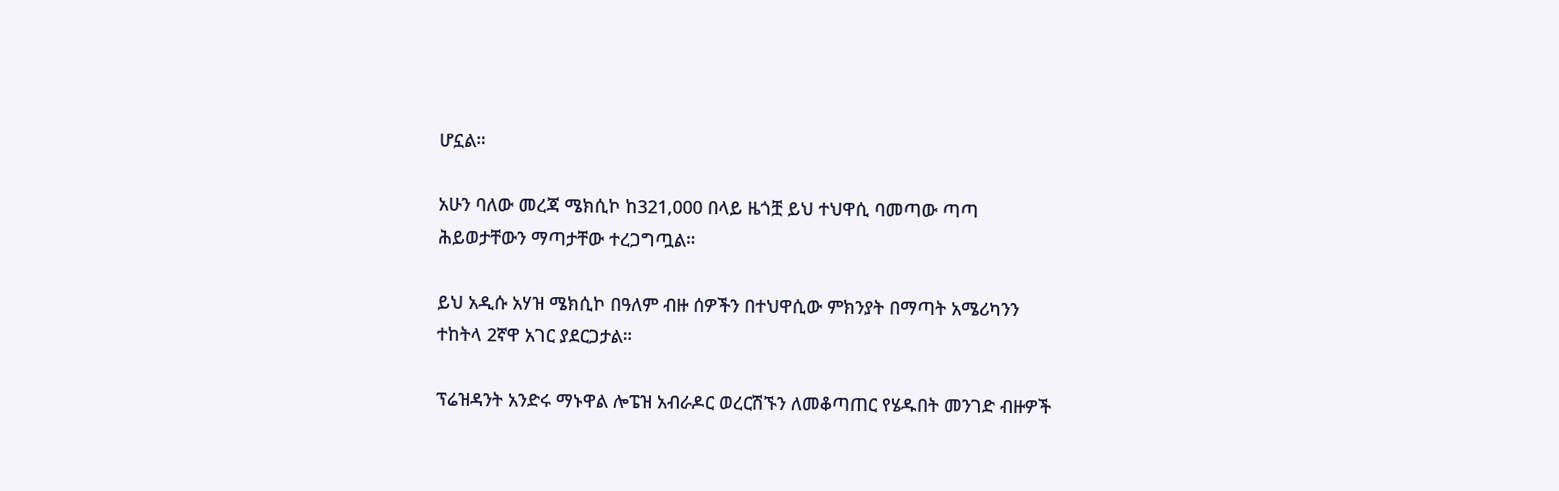ሆኗል።

አሁን ባለው መረጃ ሜክሲኮ ከ321,000 በላይ ዜጎቿ ይህ ተህዋሲ ባመጣው ጣጣ ሕይወታቸውን ማጣታቸው ተረጋግጧል።

ይህ አዲሱ አሃዝ ሜክሲኮ በዓለም ብዙ ሰዎችን በተህዋሲው ምክንያት በማጣት አሜሪካንን ተከትላ 2ኛዋ አገር ያደርጋታል።

ፕሬዝዳንት አንድሩ ማኑዋል ሎፔዝ አብራዶር ወረርሽኙን ለመቆጣጠር የሄዱበት መንገድ ብዙዎች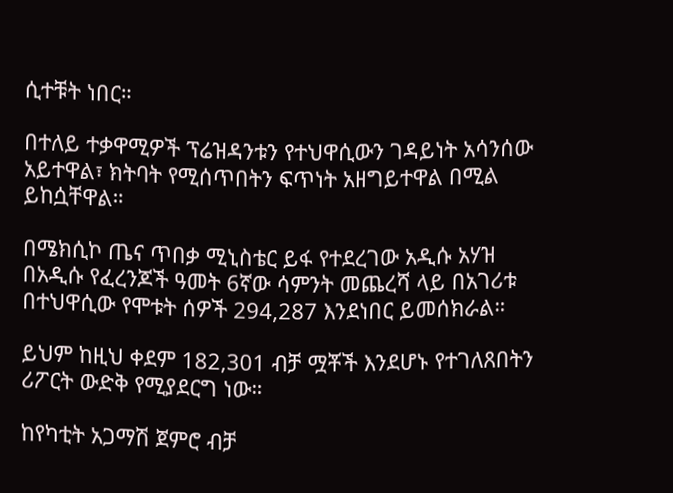ሲተቹት ነበር።

በተለይ ተቃዋሚዎች ፕሬዝዳንቱን የተህዋሲውን ገዳይነት አሳንሰው አይተዋል፣ ክትባት የሚሰጥበትን ፍጥነት አዘግይተዋል በሚል ይከሷቸዋል።

በሜክሲኮ ጤና ጥበቃ ሚኒስቴር ይፋ የተደረገው አዲሱ አሃዝ በአዲሱ የፈረንጆች ዓመት 6ኛው ሳምንት መጨረሻ ላይ በአገሪቱ በተህዋሲው የሞቱት ሰዎች 294,287 እንደነበር ይመሰክራል።

ይህም ከዚህ ቀደም 182,301 ብቻ ሟቾች እንደሆኑ የተገለጸበትን ሪፖርት ውድቅ የሚያደርግ ነው።

ከየካቲት አጋማሽ ጀምሮ ብቻ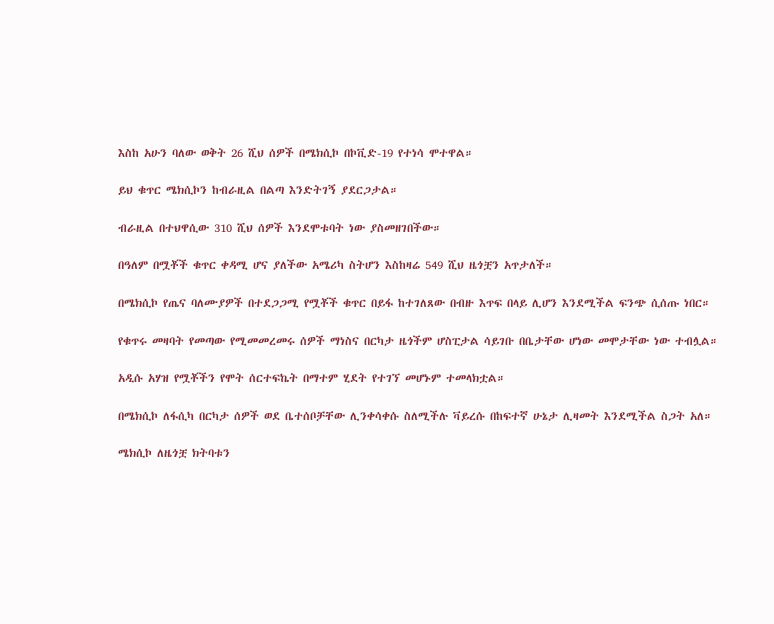እስከ አሁን ባለው ወቅት 26 ሺህ ሰዎች በሜክሲኮ በኮቪድ-19 የተነሳ ሞተዋል።

ይህ ቁጥር ሜክሲኮን ከብራዚል በልጣ እንድትገኝ ያደርጋታል።

ብራዚል በተህዋሲው 310 ሺህ ሰዎች እንደሞቱባት ነው ያስመዘገበችው።

በዓለም በሟቾች ቁጥር ቀዳሚ ሆና ያለችው አሜሪካ ስትሆን እስከዛሬ 549 ሺህ ዜጎቿን አጥታለች።

በሜክሲኮ የጤና ባለሙያዎች በተደጋጋሚ የሟቾች ቁጥር በይፋ ከተገለጸው በብዙ እጥፍ በላይ ሊሆን እንደሚችል ፍንጭ ሲሰጡ ነበር።

የቁጥሩ መዛባት የመጣው የሚመመረመሩ ሰዎች ማነስና በርካታ ዜጎችም ሆስፒታል ሳይገቡ በቤታቸው ሆነው መሞታቸው ነው ተብሏል።

አዲሱ አሃዝ የሟቾችን የሞት ሰርተፍኬት በማተም ሂደት የተገኘ መሆኑም ተመላክቷል።

በሜክሲኮ ለፋሲካ በርካታ ሰዎች ወደ ቤተሰቦቻቸው ሊንቀሳቀሱ ስለሚችሉ ቫይረሱ በከፍተኛ ሁኔታ ሊዛመት እንደሚችል ስጋት አለ።

ሜክሲኮ ለዜጎቿ ክትባቱን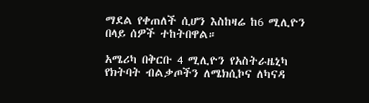ማደል የቀጠለች ሲሆን እስከዛሬ ከ6 ሚሊዮን በላይ ሰዎች ተከትበዋል።

አሜሪካ በቅርቡ 4 ሚሊዮን የአስትራዜኒካ የክትባት ብልቃጦችን ለሜክሲኮና ለካናዳ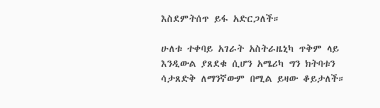እስደምትሰጥ ይፋ አድርጋለች።

ሁለቱ ተቀባይ አገራት አስትራዜኒካ ጥቅም ላይ እንዲውል ያጸደቁ ሲሆን አሜሪካ ግን ክትባቱን ሳታጸድቅ ለማንኛውም በሚል ይዛው ቆይታለች።